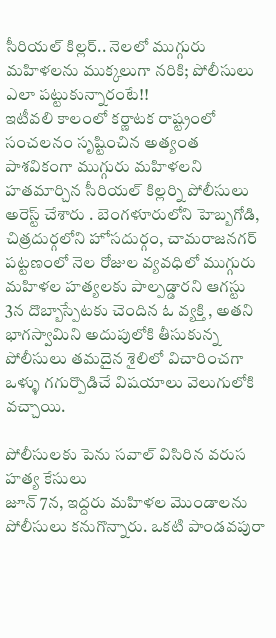సీరియల్ కిల్లర్.. నెలలో ముగ్గురు మహిళలను ముక్కలుగా నరికి; పోలీసులు ఎలా పట్టుకున్నారంటే!!
ఇటీవలి కాలంలో కర్ణాటక రాష్ట్రంలో సంచలనం సృష్టించిన అత్యంత పాశవికంగా ముగ్గురు మహిళలని హతమార్చిన సీరియల్ కిల్లర్ని పోలీసులు అరెస్ట్ చేశారు . బెంగళూరులోని హెబ్బగోడి, చిత్రదుర్గలోని హోసదుర్గం, చామరాజనగర్ పట్టణంలో నెల రోజుల వ్యవధిలో ముగ్గురు మహిళల హత్యలకు పాల్పడ్డారని ఆగస్టు 3న దొబ్బాస్పేటకు చెందిన ఓ వ్యక్తి , అతని భాగస్వామిని అదుపులోకి తీసుకున్న పోలీసులు తమదైన శైలిలో విచారించగా ఒళ్ళు గగుర్పొడిచే విషయాలు వెలుగులోకి వచ్చాయి.

పోలీసులకు పెను సవాల్ విసిరిన వరుస హత్య కేసులు
జూన్ 7న, ఇద్దరు మహిళల మొండాలను పోలీసులు కనుగొన్నారు. ఒకటి పాండవపురా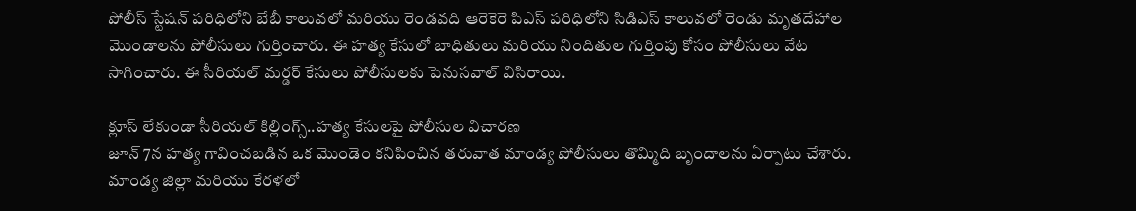పోలీస్ స్టేషన్ పరిధిలోని బేబీ కాలువలో మరియు రెండవది ఆరెకెరె పిఎస్ పరిధిలోని సిడిఎస్ కాలువలో రెండు మృతదేహాల మొండాలను పోలీసులు గుర్తించారు. ఈ హత్య కేసులో బాధితులు మరియు నిందితుల గుర్తింపు కోసం పోలీసులు వేట సాగించారు. ఈ సీరియల్ మర్డర్ కేసులు పోలీసులకు పెనుసవాల్ విసిరాయి.

క్లూస్ లేకుండా సీరియల్ కిల్లింగ్స్..హత్య కేసులపై పోలీసుల విచారణ
జూన్ 7న హత్య గావించబడిన ఒక మొండెం కనిపించిన తరువాత మాండ్య పోలీసులు తొమ్మిది బృందాలను ఏర్పాటు చేశారు. మాండ్య జిల్లా మరియు కేరళలో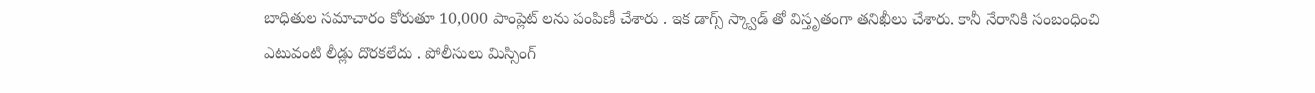బాధితుల సమాచారం కోరుతూ 10,000 పాంప్లెట్ లను పంపిణీ చేశారు . ఇక డాగ్స్ స్క్వాడ్ తో విస్తృతంగా తనిఖీలు చేశారు. కానీ నేరానికి సంబంధించి ఎటువంటి లీడ్లు దొరకలేదు . పోలీసులు మిస్సింగ్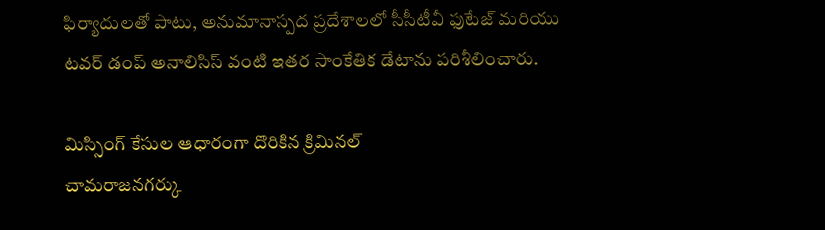ఫిర్యాదులతో పాటు, అనుమానాస్పద ప్రదేశాలలో సీసీటీవీ ఫుటేజ్ మరియు టవర్ డంప్ అనాలిసిస్ వంటి ఇతర సాంకేతిక డేటాను పరిశీలించారు.

మిస్సింగ్ కేసుల ఆధారంగా దొరికిన క్రిమినల్
చామరాజనగర్కు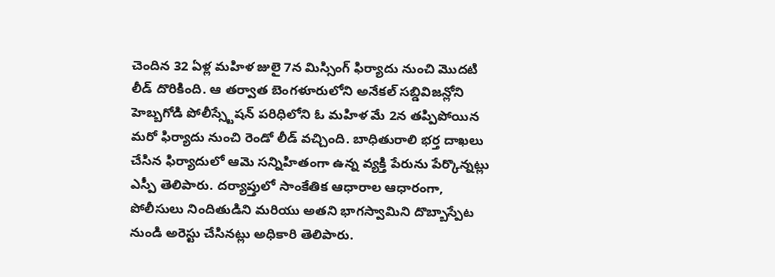చెందిన 32 ఏళ్ల మహిళ జులై 7న మిస్సింగ్ ఫిర్యాదు నుంచి మొదటి లీడ్ దొరికింది. ఆ తర్వాత బెంగళూరులోని అనేకల్ సబ్డివిజన్లోని హెబ్బగోడి పోలీస్స్టేషన్ పరిధిలోని ఓ మహిళ మే 2న తప్పిపోయిన మరో ఫిర్యాదు నుంచి రెండో లీడ్ వచ్చింది. బాధితురాలి భర్త దాఖలు చేసిన ఫిర్యాదులో ఆమె సన్నిహితంగా ఉన్న వ్యక్తి పేరును పేర్కొన్నట్లు ఎస్పీ తెలిపారు. దర్యాప్తులో సాంకేతిక ఆధారాల ఆధారంగా, పోలీసులు నిందితుడిని మరియు అతని భాగస్వామిని దొబ్బాస్పేట నుండి అరెస్టు చేసినట్లు అధికారి తెలిపారు.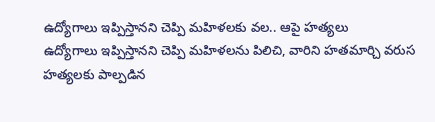ఉద్యోగాలు ఇప్పిస్తానని చెప్పి మహిళలకు వల.. ఆపై హత్యలు
ఉద్యోగాలు ఇప్పిస్తానని చెప్పి మహిళలను పిలిచి, వారిని హతమార్చి వరుస హత్యలకు పాల్పడిన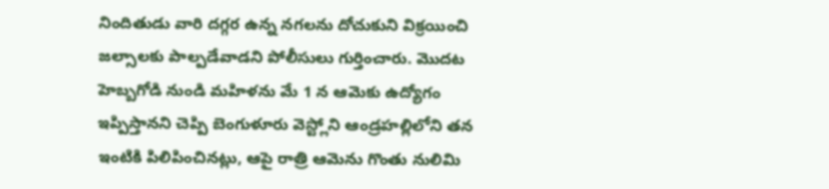నిందితుడు వారి దగ్గర ఉన్న నగలను దోచుకుని విక్రయించి జల్సాలకు పాల్పడేవాడని పోలీసులు గుర్తించారు. మొదట హెబ్బగోడి నుండి మహిళను మే 1 న ఆమెకు ఉద్యోగం ఇప్పిస్తానని చెప్పి బెంగుళూరు వెస్ట్లోని ఆండ్రహల్లిలోని తన ఇంటికి పిలిపించినట్లు, ఆపై రాత్రి ఆమెను గొంతు నులిమి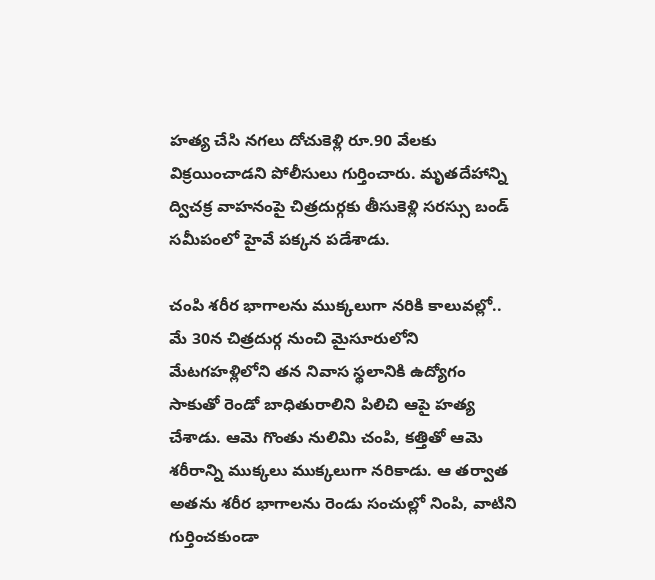హత్య చేసి నగలు దోచుకెళ్లి రూ.90 వేలకు విక్రయించాడని పోలీసులు గుర్తించారు. మృతదేహాన్ని ద్విచక్ర వాహనంపై చిత్రదుర్గకు తీసుకెళ్లి సరస్సు బండ్ సమీపంలో హైవే పక్కన పడేశాడు.

చంపి శరీర భాగాలను ముక్కలుగా నరికి కాలువల్లో..
మే 30న చిత్రదుర్గ నుంచి మైసూరులోని మేటగహళ్లిలోని తన నివాస స్థలానికి ఉద్యోగం సాకుతో రెండో బాధితురాలిని పిలిచి ఆపై హత్య చేశాడు. ఆమె గొంతు నులిమి చంపి, కత్తితో ఆమె శరీరాన్ని ముక్కలు ముక్కలుగా నరికాడు. ఆ తర్వాత అతను శరీర భాగాలను రెండు సంచుల్లో నింపి, వాటిని గుర్తించకుండా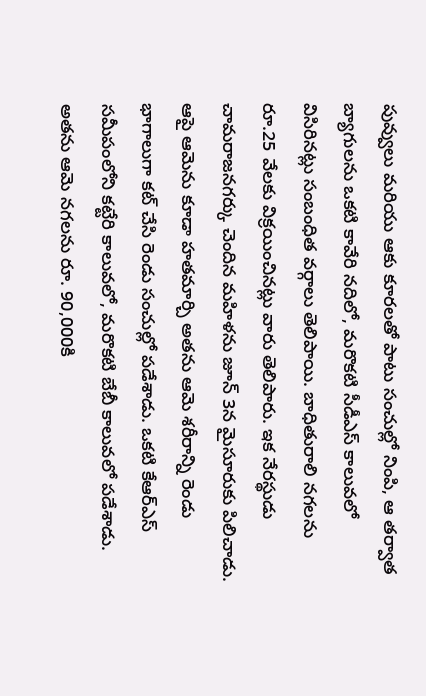పువ్వులు మరియు ఆకు కూరలతో పాటు సంచుల్లో నింపి, ఆ తర్వాత బ్యాగులను ఒకటి కావేరి నదిలో, మరొకటి సీడీఎస్ కాలువలో విసిరినట్లు సంబంధిత వర్గాలు తెలిపాయి. బాధితురాలి నగలను రూ.25 వేలకు విక్రయించినట్లు వారు తెలిపారు. ఇక నేరస్థుడు చామరాజనగర్కు చెందిన మహిళను జూన్ 3న మైసూరుకు పిలిచాడు. ఆపై ఆమెను కూడా హతమార్చి అతను ఆమె శరీరాన్ని రెండు భాగాలుగా కట్ చేసి రెండు సంచుల్లో పడేశాడు. ఒకటి కేఆర్ఎస్ సమీపంలోని కట్టేరి కాలువలో, మరొకటి బేబీ కాలువలో పడేశాడు. అతను ఆమె నగలను రూ. 90,000కి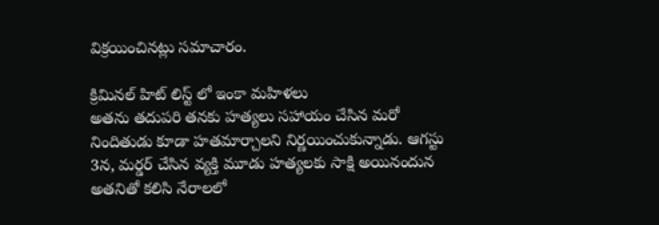విక్రయించినట్లు సమాచారం.

క్రిమినల్ హిట్ లిస్ట్ లో ఇంకా మహిళలు
అతను తదుపరి తనకు హత్యలు సహాయం చేసిన మరో నిందితుడు కూడా హతమార్చాలని నిర్ణయించుకున్నాడు. ఆగస్టు 3న, మర్డర్ చేసిన వ్యక్తి మూడు హత్యలకు సాక్షి అయినందున అతనితో కలిసి నేరాలలో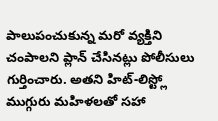పాలుపంచుకున్న మరో వ్యక్తిని చంపాలని ప్లాన్ చేసినట్లు పోలీసులు గుర్తించారు. అతని హిట్-లిస్ట్లో ముగ్గురు మహిళలతో సహా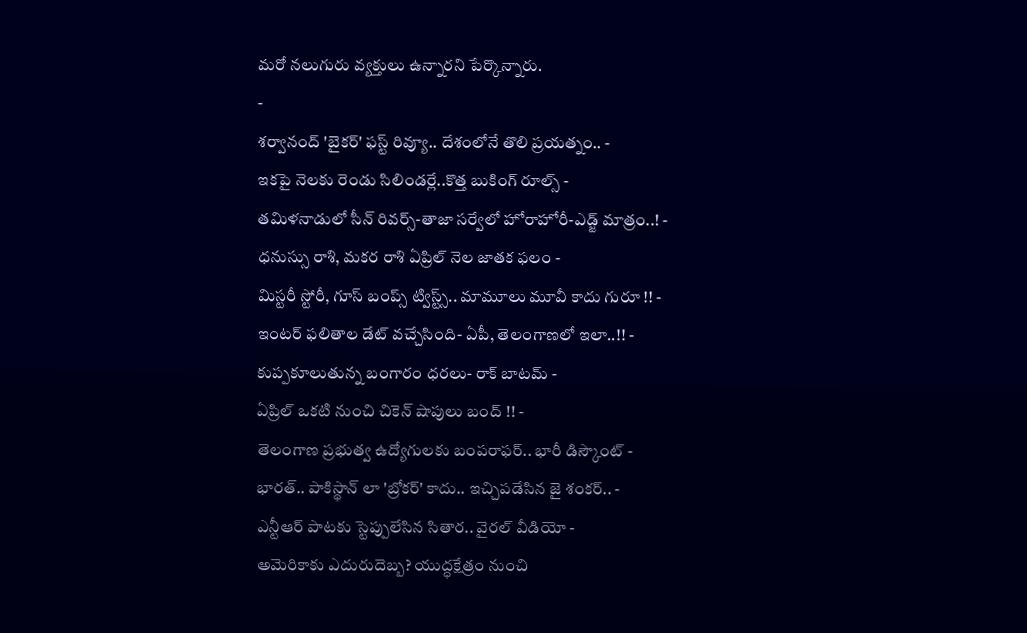మరో నలుగురు వ్యక్తులు ఉన్నారని పేర్కొన్నారు.
-
శర్వానంద్ 'బైకర్' ఫస్ట్ రివ్యూ.. దేశంలోనే తొలి ప్రయత్నం.. -
ఇకపై నెలకు రెండు సిలిండర్లే..కొత్త బుకింగ్ రూల్స్ -
తమిళనాడులో సీన్ రివర్స్-తాజా సర్వేలో హోరాహోరీ-ఎడ్జ్ మాత్రం..! -
ధనుస్సు రాశి, మకర రాశి ఏప్రిల్ నెల జాతక ఫలం -
మిస్టరీ స్టోరీ, గూస్ బంప్స్ ట్విస్ట్స్.. మామూలు మూవీ కాదు గురూ !! -
ఇంటర్ ఫలితాల డేట్ వచ్చేసింది- ఏపీ, తెలంగాణలో ఇలా..!! -
కుప్పకూలుతున్న బంగారం ధరలు- రాక్ బాటమ్ -
ఏప్రిల్ ఒకటి నుంచి చికెన్ షాపులు బంద్ !! -
తెలంగాణ ప్రభుత్వ ఉద్యోగులకు బంపరాఫర్.. భారీ డిస్కౌంట్ -
భారత్.. పాకిస్థాన్ లా 'బ్రోకర్' కాదు.. ఇచ్చిపడేసిన జై శంకర్.. -
ఎన్టీఆర్ పాటకు స్టెప్పులేసిన సితార.. వైరల్ వీడియో -
అమెరికాకు ఎదురుదెబ్బ? యుద్ధక్షేత్రం నుంచి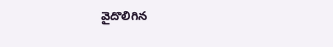వైదొలిగిన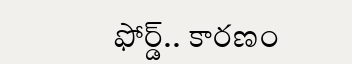ఫోర్డ్.. కారణం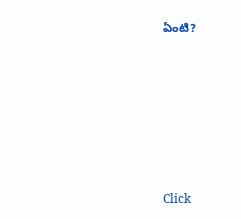ఏంటి?












Click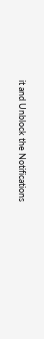it and Unblock the Notifications